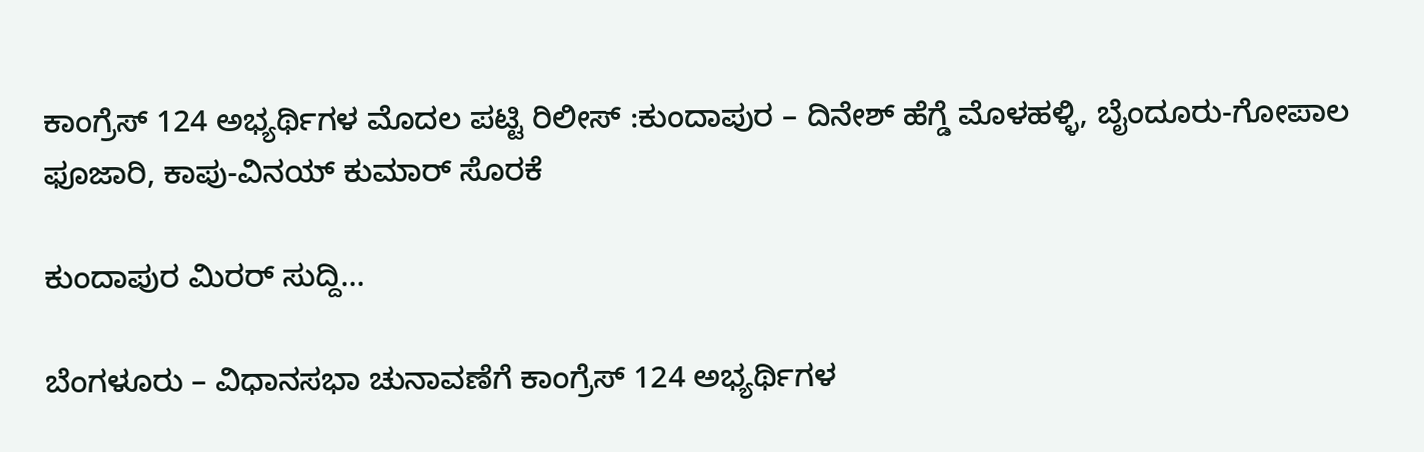ಕಾಂಗ್ರೆಸ್‌ 124 ಅಭ್ಯರ್ಥಿಗಳ ಮೊದಲ ಪಟ್ಟಿ ರಿಲೀಸ್‌ :ಕುಂದಾಪುರ – ದಿನೇಶ್ ಹೆಗ್ಡೆ ಮೊಳಹಳ್ಳಿ, ಬೈಂದೂರು-ಗೋಪಾಲ ಫೂಜಾರಿ, ಕಾಪು-ವಿನಯ್ ಕುಮಾರ್ ಸೊರಕೆ

ಕುಂದಾಪುರ ಮಿರರ್ ಸುದ್ದಿ…

ಬೆಂಗಳೂರು – ವಿಧಾನಸಭಾ ಚುನಾವಣೆಗೆ ಕಾಂಗ್ರೆಸ್‌ 124 ಅಭ್ಯರ್ಥಿಗಳ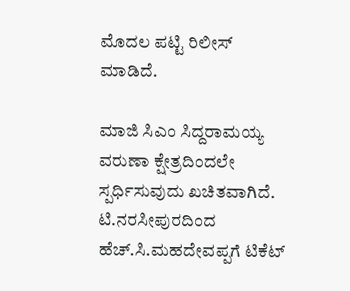ಮೊದಲ ಪಟ್ಟಿ ರಿಲೀಸ್‌ ಮಾಡಿದೆ.

ಮಾಜಿ ಸಿಎಂ ಸಿದ್ದರಾಮಯ್ಯ ವರುಣಾ ಕ್ಷೇತ್ರದಿಂದಲೇ ಸ್ಪರ್ಧಿಸುವುದು ಖಚಿತವಾಗಿದೆ. ಟಿ.ನರಸೀಪುರದಿಂದ ಹೆಚ್.ಸಿ.ಮಹದೇವಪ್ಪಗೆ ಟಿಕೆಟ್‌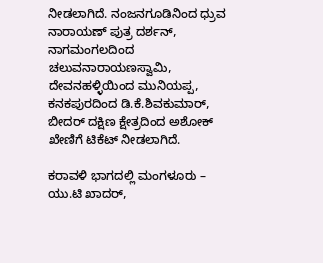ನೀಡಲಾಗಿದೆ. ನಂಜನಗೂಡಿನಿಂದ ಧ್ರುವ ನಾರಾಯಣ್‌ ಪುತ್ರ ದರ್ಶನ್‌, ನಾಗಮಂಗಲದಿಂದ ಚಲುವನಾರಾಯಣಸ್ವಾಮಿ, ದೇವನಹಳ್ಳಿಯಿಂದ ಮುನಿಯಪ್ಪ, ಕನಕಪುರದಿಂದ ಡಿ.ಕೆ.ಶಿವಕುಮಾರ್, ಬೀದರ್‌ ದಕ್ಷಿಣ ಕ್ಷೇತ್ರದಿಂದ ಅಶೋಕ್‌ ಖೇಣಿಗೆ ಟಿಕೆಟ್‌ ನೀಡಲಾಗಿದೆ.

ಕರಾವಳಿ ಭಾಗದಲ್ಲಿ ಮಂಗಳೂರು – ಯು.ಟಿ ಖಾದರ್,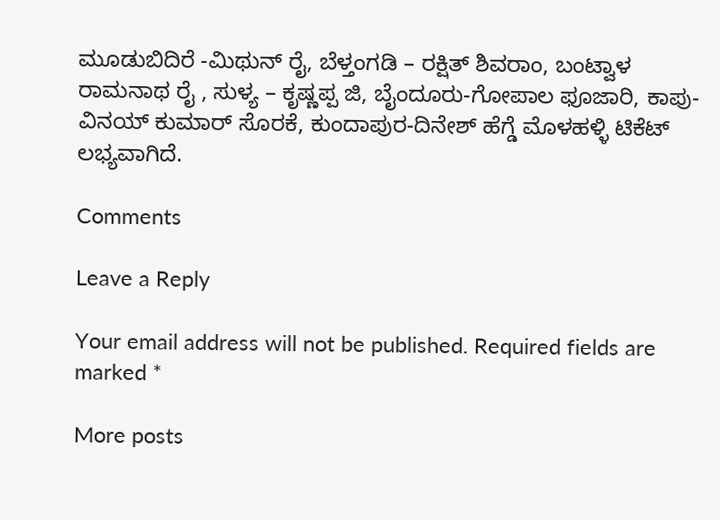ಮೂಡುಬಿದಿರೆ -ಮಿಥುನ್ ರೈ, ಬೆಳ್ತಂಗಡಿ – ರಕ್ಷಿತ್ ಶಿವರಾಂ, ಬಂಟ್ವಾಳ ರಾಮನಾಥ ರೈ , ಸುಳ್ಯ – ಕೃಷ್ಣಪ್ಪ ಜಿ, ಬೈಂದೂರು-ಗೋಪಾಲ ಫೂಜಾರಿ, ಕಾಪು-ವಿನಯ್ ಕುಮಾರ್ ಸೊರಕೆ, ಕುಂದಾಪುರ-ದಿನೇಶ್ ಹೆಗ್ಡೆ ಮೊಳಹಳ್ಳಿ ಟಿಕೆಟ್ ಲಭ್ಯವಾಗಿದೆ.

Comments

Leave a Reply

Your email address will not be published. Required fields are marked *

More posts